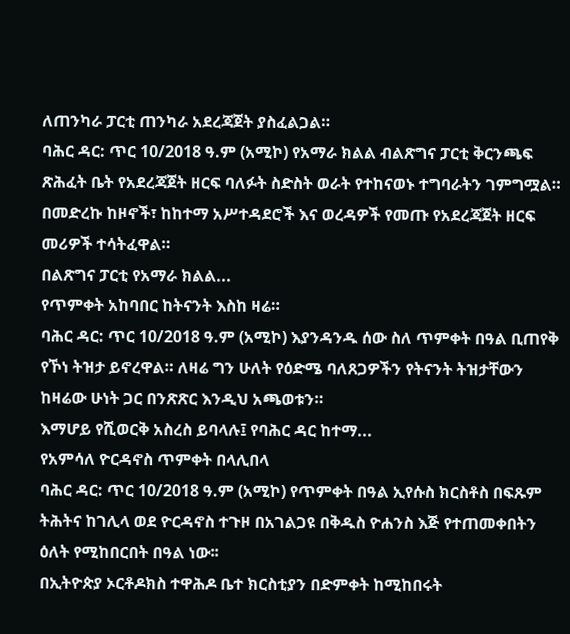ለጠንካራ ፓርቲ ጠንካራ አደረጃጀት ያስፈልጋል።
ባሕር ዳር: ጥር 10/2018 ዓ.ም (አሚኮ) የአማራ ክልል ብልጽግና ፓርቲ ቅርንጫፍ ጽሕፈት ቤት የአደረጃጀት ዘርፍ ባለፉት ስድስት ወራት የተከናወኑ ተግባራትን ገምግሟል።
በመድረኩ ከዞኖች፣ ከከተማ አሥተዳደሮች እና ወረዳዎች የመጡ የአደረጃጀት ዘርፍ መሪዎች ተሳትፈዋል።
በልጽግና ፓርቲ የአማራ ክልል...
የጥምቀት አከባበር ከትናንት እስከ ዛሬ።
ባሕር ዳር: ጥር 10/2018 ዓ.ም (አሚኮ) እያንዳንዱ ሰው ስለ ጥምቀት በዓል ቢጠየቅ የኾነ ትዝታ ይኖረዋል። ለዛሬ ግን ሁለት የዕድሜ ባለጸጋዎችን የትናንት ትዝታቸውን ከዛሬው ሁነት ጋር በንጽጽር እንዲህ አጫወቱን።
እማሆይ የሺወርቅ አስረስ ይባላሉ፤ የባሕር ዳር ከተማ...
የአምሳለ ዮርዳኖስ ጥምቀት በላሊበላ
ባሕር ዳር: ጥር 10/2018 ዓ.ም (አሚኮ) የጥምቀት በዓል ኢየሱስ ክርስቶስ በፍጹም ትሕትና ከገሊላ ወደ ዮርዳኖስ ተጉዞ በአገልጋዩ በቅዱስ ዮሐንስ እጅ የተጠመቀበትን ዕለት የሚከበርበት በዓል ነው፡፡
በኢትዮጵያ ኦርቶዶክስ ተዋሕዶ ቤተ ክርስቲያን በድምቀት ከሚከበሩት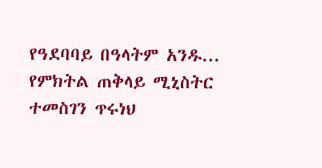የዓደባባይ በዓላትም አንዱ...
የምክትል ጠቅላይ ሚኒስትር ተመስገን ጥሩነህ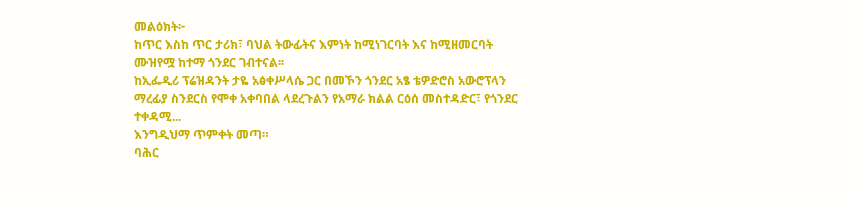መልዕክት፦
ከጥር እስከ ጥር ታሪክ፣ ባህል ትውፊትና እምነት ከሚነገርባት እና ከሚዘመርባት ሙዝየሟ ከተማ ጎንደር ገብተናል፡፡
ከኢፌዲሪ ፕሬዝዳንት ታዬ አፅቀሥላሴ ጋር በመኾን ጎንደር አፄ ቴዎድሮስ አውሮፕላን ማረፊያ ስንደርስ የሞቀ አቀባበል ላደረጉልን የአማራ ክልል ርዕሰ መስተዳድር፣ የጎንደር ተቀዳሚ...
እንግዲህማ ጥምቀት መጣ።
ባሕር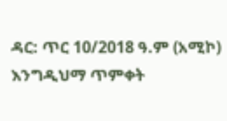ዳር: ጥር 10/2018 ዓ.ም (አሚኮ) እንግዲህማ ጥምቀት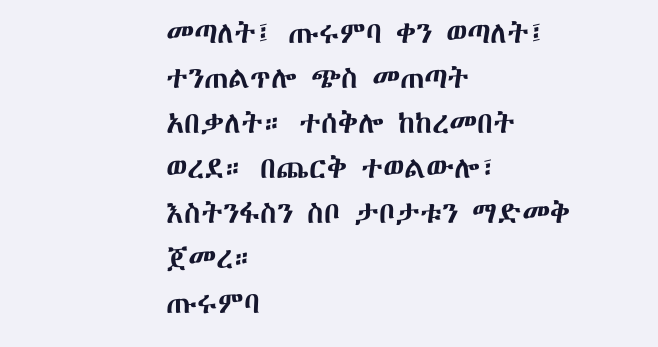መጣለት፤ ጡሩምባ ቀን ወጣለት፤ ተንጠልጥሎ ጭስ መጠጣት አበቃለት። ተሰቅሎ ከከረመበት ወረደ። በጨርቅ ተወልውሎ፣ እስትንፋስን ስቦ ታቦታቱን ማድመቅ ጀመረ።
ጡሩምባ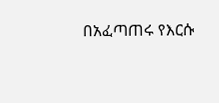በአፈጣጠሩ የእርሱ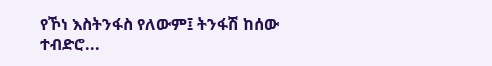የኾነ እስትንፋስ የለውም፤ ትንፋሽ ከሰው ተብድሮ...